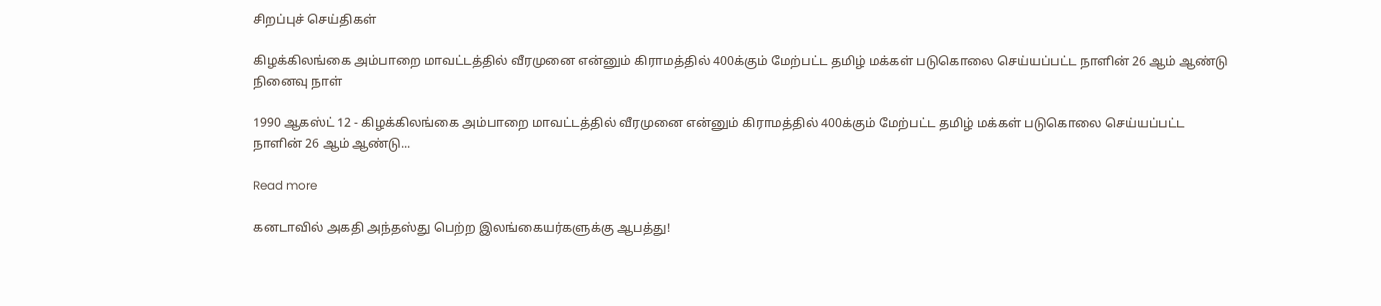சிறப்புச் செய்திகள்

கிழக்கிலங்கை அம்பாறை மாவட்டத்தில் வீரமுனை என்னும் கிராமத்தில் 400க்கும் மேற்பட்ட தமிழ் மக்கள் படுகொலை செய்யப்பட்ட நாளின் 26 ஆம் ஆண்டு நினைவு நாள்

1990 ஆகஸ்ட் 12 - கிழக்கிலங்கை அம்பாறை மாவட்டத்தில் வீரமுனை என்னும் கிராமத்தில் 400க்கும் மேற்பட்ட தமிழ் மக்கள் படுகொலை செய்யப்பட்ட நாளின் 26 ஆம் ஆண்டு...

Read more

கனடாவில் அகதி அந்தஸ்து பெற்ற இலங்கையர்களுக்கு ஆபத்து!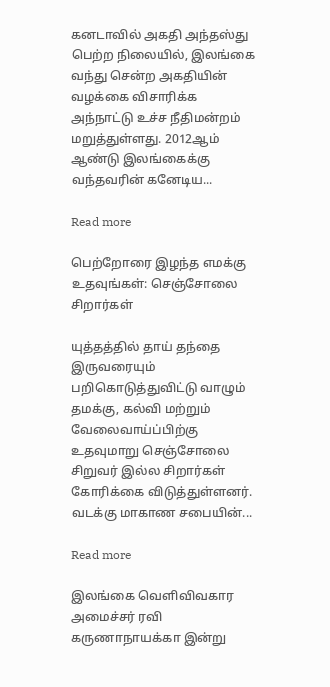கனடாவில் அகதி அந்தஸ்து பெற்ற நிலையில், இலங்கை வந்து சென்ற அகதியின் வழக்கை விசாரிக்க அந்நாட்டு உச்ச நீதிமன்றம் மறுத்துள்ளது. 2012ஆம் ஆண்டு இலங்கைக்கு வந்தவரின் கனேடிய...

Read more

பெற்றோரை இழந்த எமக்கு உதவுங்கள்: செஞ்சோலை சிறார்கள்

யுத்தத்தில் தாய் தந்தை இருவரையும் பறிகொடுத்துவிட்டு வாழும் தமக்கு, கல்வி மற்றும் வேலைவாய்ப்பிற்கு உதவுமாறு செஞ்சோலை சிறுவர் இல்ல சிறார்கள் கோரிக்கை விடுத்துள்ளனர். வடக்கு மாகாண சபையின்...

Read more

இலங்கை வெளிவிவகார அமைச்சர் ரவி கருணாநாயக்கா இன்று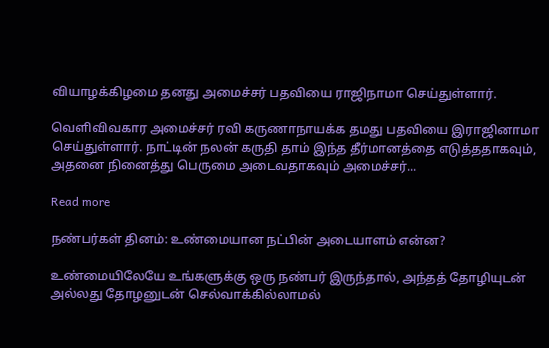வியாழக்கிழமை தனது அமைச்சர் பதவியை ராஜிநாமா செய்துள்ளார்.

வெளிவிவகார அமைச்சர் ரவி கருணாநாயக்க தமது பதவியை இராஜினாமா செய்துள்ளார். நாட்டின் நலன் கருதி தாம் இந்த தீர்மானத்தை எடுத்ததாகவும், அதனை நினைத்து பெருமை அடைவதாகவும் அமைச்சர்...

Read more

நண்பர்கள் தினம்: உண்மையான நட்பின் அடையாளம் என்ன?

உண்மையிலேயே உங்களுக்கு ஒரு நண்பர் இருந்தால், அந்தத் தோழியுடன் அல்லது தோழனுடன் செல்வாக்கில்லாமல்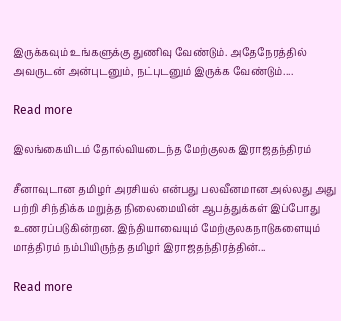இருக்கவும் உங்களுக்கு துணிவு வேண்டும். அதேநேரத்தில் அவருடன் அன்புடனும், நட்புடனும் இருக்க வேண்டும்....

Read more

இலங்கையிடம் தோல்வியடைந்த மேற்குலக இராஜதந்திரம்

சீனாவுடான தமிழர் அரசியல் என்பது பலவீனமான அல்லது அது பற்றி சிந்திக்க மறுத்த நிலைமையின் ஆபத்துக்கள் இப்போது உணரப்படுகின்றன. இந்தியாவையும் மேற்குலகநாடுகளையும் மாத்திரம் நம்பியிருந்த தமிழர் இராஜதந்திரத்தின்...

Read more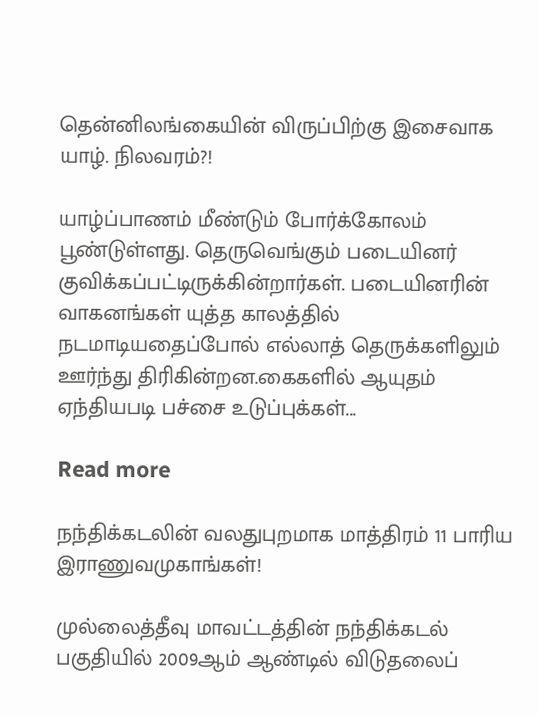தென்னிலங்கையின் விருப்பிற்கு இசைவாக யாழ். நிலவரம்?!

யாழ்ப்பாணம் மீண்டும் போர்க்கோலம் பூண்டுள்ளது. தெருவெங்கும் படையினர் குவிக்கப்பட்டிருக்கின்றார்கள். படையினரின் வாகனங்கள் யுத்த காலத்தில் நடமாடியதைப்போல் எல்லாத் தெருக்களிலும் ஊர்ந்து திரிகின்றன.கைகளில் ஆயுதம் ஏந்தியபடி பச்சை உடுப்புக்கள்...

Read more

நந்திக்கடலின் வலதுபுறமாக மாத்திரம் 11 பாரிய இராணுவமுகாங்கள்!

முல்லைத்தீவு மாவட்டத்தின் நந்திக்கடல் பகுதியில் 2009ஆம் ஆண்டில் விடுதலைப்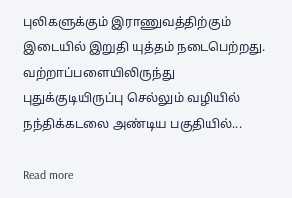புலிகளுக்கும் இராணுவத்திற்கும் இடையில் இறுதி யுத்தம் நடைபெற்றது. வற்றாப்பளையிலிருந்து புதுக்குடியிருப்பு செல்லும் வழியில் நந்திக்கடலை அண்டிய பகுதியில்...

Read more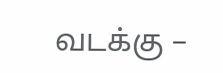வடக்கு –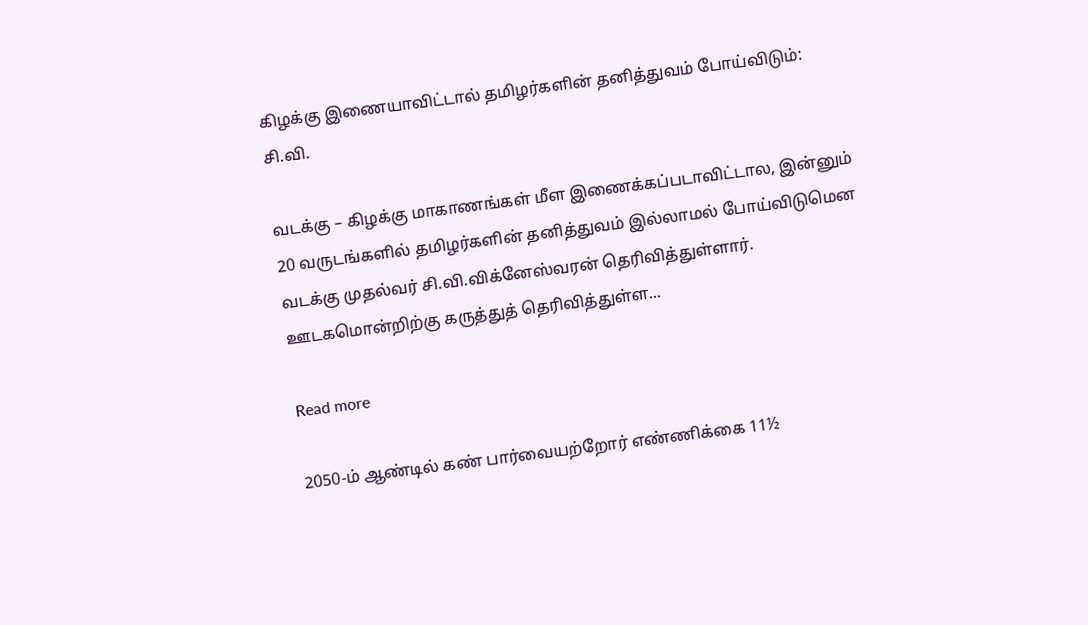கிழக்கு இணையாவிட்டால் தமிழர்களின் தனித்துவம் போய்விடும்: சி.வி.

வடக்கு – கிழக்கு மாகாணங்கள் மீள இணைக்கப்படாவிட்டால, இன்னும் 20 வருடங்களில் தமிழர்களின் தனித்துவம் இல்லாமல் போய்விடுமென வடக்கு முதல்வர் சி.வி.விக்னேஸ்வரன் தெரிவித்துள்ளார். ஊடகமொன்றிற்கு கருத்துத் தெரிவித்துள்ள...

Read more

2050-ம் ஆண்டில் கண் பார்வையற்றோர் எண்ணிக்கை 11½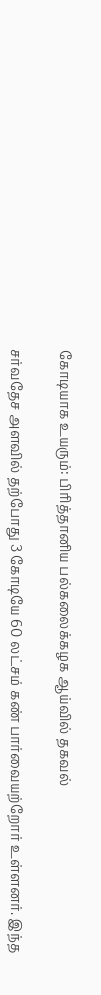கோடியாக உயரும்: பிரித்தானிய பல்கலைக்கழக ஆய்வில் தகவல்

சர்வதேச அளவில் தற்போது 3 கோடியே 60 லட்சம் கண் பார்வையற்றோர் உள்ளனர். இந்த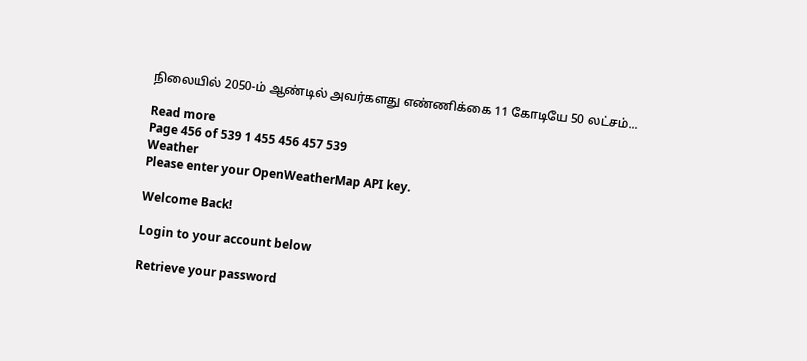நிலையில் 2050-ம் ஆண்டில் அவர்களது எண்ணிக்கை 11 கோடியே 50 லட்சம்...

Read more
Page 456 of 539 1 455 456 457 539
Weather
Please enter your OpenWeatherMap API key.

Welcome Back!

Login to your account below

Retrieve your password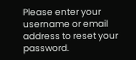Please enter your username or email address to reset your password.